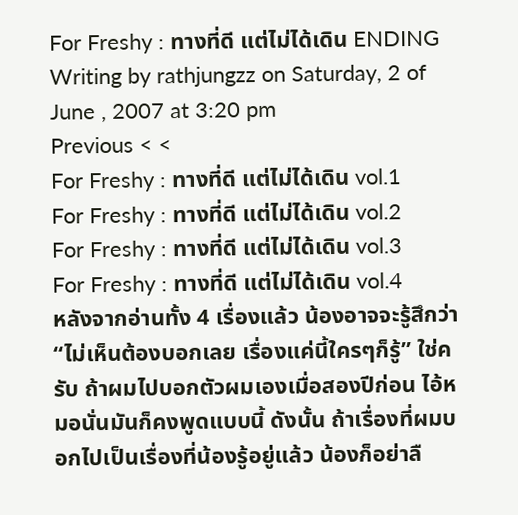For Freshy : ทางที่ดี แต่ไม่ได้เดิน ENDING
Writing by rathjungzz on Saturday, 2 of June , 2007 at 3:20 pm
Previous < <
For Freshy : ทางที่ดี แต่ไม่ได้เดิน vol.1
For Freshy : ทางที่ดี แต่ไม่ได้เดิน vol.2
For Freshy : ทางที่ดี แต่ไม่ได้เดิน vol.3
For Freshy : ทางที่ดี แต่ไม่ได้เดิน vol.4
หลังจากอ่านทั้ง 4 เรื่องแล้ว น้องอาจจะรู้สึกว่า “ไม่เห็นต้องบอกเลย เรื่องแค่นี้ใครๆก็รู้” ใช่ครับ ถ้าผมไปบอกตัวผมเองเมื่อสองปีก่อน ไอ้หมอนั่นมันก็คงพูดแบบนี้ ดังนั้น ถ้าเรื่องที่ผมบอกไปเป็นเรื่องที่น้องรู้อยู่แล้ว น้องก็อย่าลื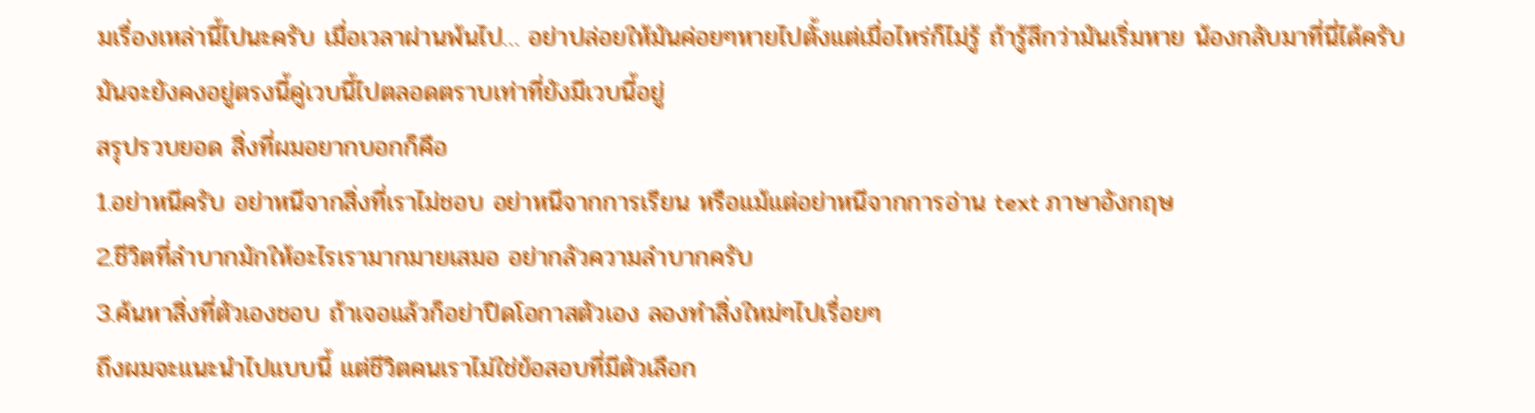มเรื่องเหล่านี้ไปนะครับ เมื่อเวลาผ่านพ้นไป… อย่าปล่อยให้มันค่อยๆหายไปตั้งแต่เมื่อไหร่ก็ไม่รู้ ถ้ารู้สึกว่ามันเริ่มหาย น้องกลับมาที่นี่ได้ครับ มันจะยังคงอยู่ตรงนี้คู่เวบนี้ไปตลอดตราบเท่าที่ยังมีเวบนี้อยู่
สรุปรวบยอด สิ่งที่ผมอยากบอกก็คือ
1.อย่าหนีครับ อย่าหนีจากสิ่งที่เราไม่ชอบ อย่าหนีจากการเรียน หรือแม้แต่อย่าหนีจากการอ่าน text ภาษาอังกฤษ
2.ชีวิตที่ลำบากมักให้อะไรเรามากมายเสมอ อย่ากลัวความลำบากครับ
3.ค้นหาสิ่งที่ตัวเองชอบ ถ้าเจอแล้วก็อย่าปิดโอกาสตัวเอง ลองทำสิ่งใหม่ๆไปเรื่อยๆ
ถึงผมจะแนะนำไปแบบนี้ แต่ชีวิตคนเราไม่ใช่ข้อสอบที่มีตัวเลือก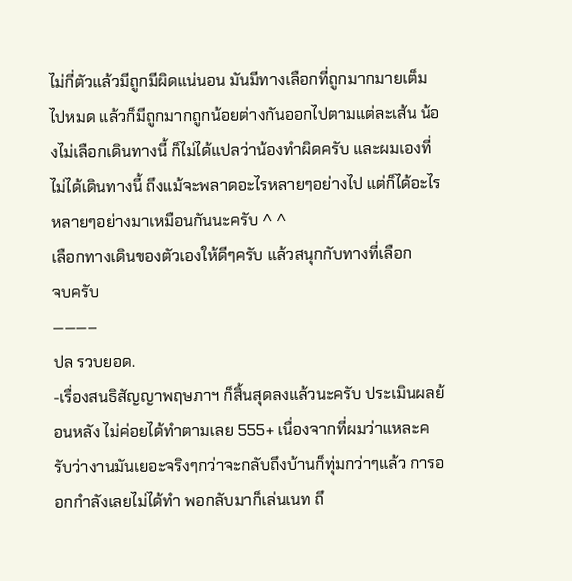ไม่กี่ตัวแล้วมีถูกมีผิดแน่นอน มันมีทางเลือกที่ถูกมากมายเต็มไปหมด แล้วก็มีถูกมากถูกน้อยต่างกันออกไปตามแต่ละเส้น น้องไม่เลือกเดินทางนี้ ก็ไม่ได้แปลว่าน้องทำผิดครับ และผมเองที่ไม่ได้เดินทางนี้ ถึงแม้จะพลาดอะไรหลายๆอย่างไป แต่ก็ได้อะไรหลายๆอย่างมาเหมือนกันนะครับ ^ ^
เลือกทางเดินของตัวเองให้ดีๆครับ แล้วสนุกกับทางที่เลือก
จบครับ
———–
ปล รวบยอด.
-เรื่องสนธิสัญญาพฤษภาฯ ก็สิ้นสุดลงแล้วนะครับ ประเมินผลย้อนหลัง ไม่ค่อยได้ทำตามเลย 555+ เนื่องจากที่ผมว่าแหละครับว่างานมันเยอะจริงๆกว่าจะกลับถึงบ้านก็ทุ่มกว่าๆแล้ว การออกกำลังเลยไม่ได้ทำ พอกลับมาก็เล่นเนท ถึ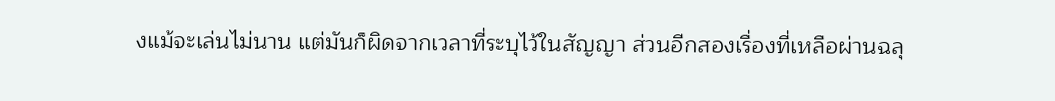งแม้จะเล่นไม่นาน แต่มันก็ผิดจากเวลาที่ระบุไว้ในสัญญา ส่วนอีกสองเรื่องที่เหลือผ่านฉลุ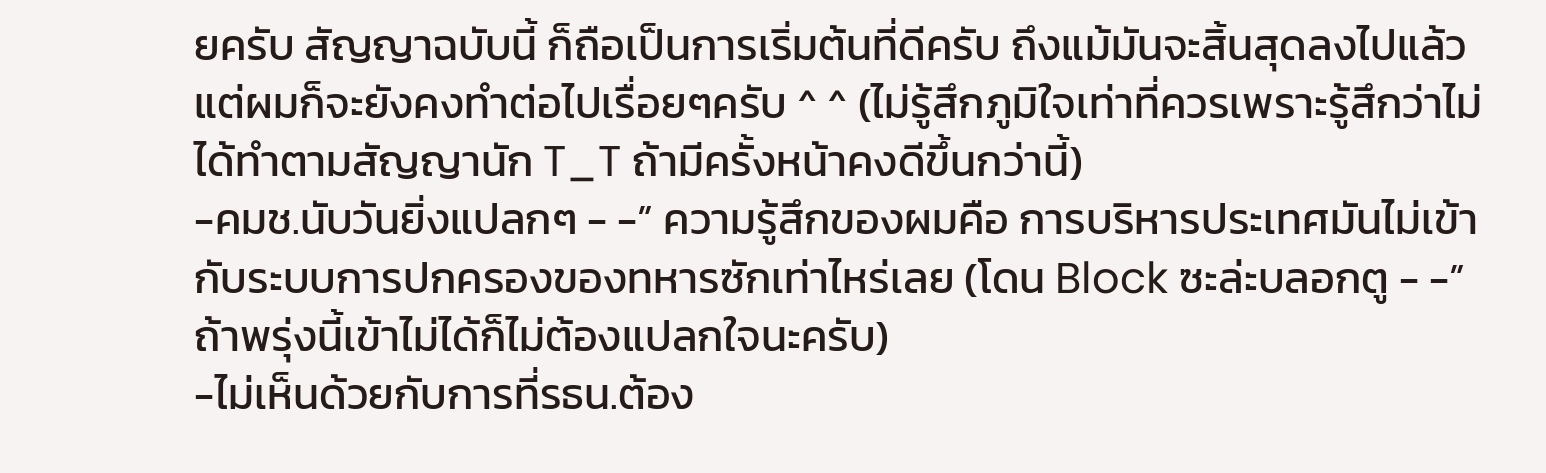ยครับ สัญญาฉบับนี้ ก็ถือเป็นการเริ่มต้นที่ดีครับ ถึงแม้มันจะสิ้นสุดลงไปแล้วแต่ผมก็จะยังคงทำต่อไปเรื่อยๆครับ ^ ^ (ไม่รู้สึกภูมิใจเท่าที่ควรเพราะรู้สึกว่าไม่ได้ทำตามสัญญานัก T_T ถ้ามีครั้งหน้าคงดีขึ้นกว่านี้)
-คมช.นับวันยิ่งแปลกๆ - -” ความรู้สึกของผมคือ การบริหารประเทศมันไม่เข้ากับระบบการปกครองของทหารซักเท่าไหร่เลย (โดน Block ซะล่ะบลอกตู - -” ถ้าพรุ่งนี้เข้าไม่ได้ก็ไม่ต้องแปลกใจนะครับ)
-ไม่เห็นด้วยกับการที่รธน.ต้อง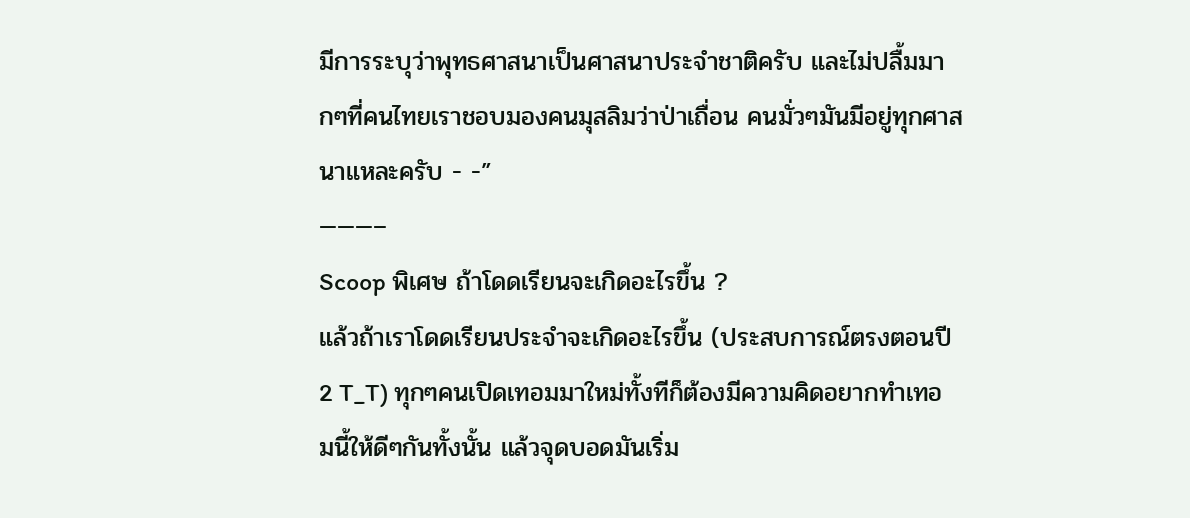มีการระบุว่าพุทธศาสนาเป็นศาสนาประจำชาติครับ และไม่ปลื้มมากๆที่คนไทยเราชอบมองคนมุสลิมว่าป่าเถื่อน คนมั่วๆมันมีอยู่ทุกศาสนาแหละครับ - -”
———–
Scoop พิเศษ ถ้าโดดเรียนจะเกิดอะไรขึ้น ?
แล้วถ้าเราโดดเรียนประจำจะเกิดอะไรขึ้น (ประสบการณ์ตรงตอนปี 2 T_T) ทุกๆคนเปิดเทอมมาใหม่ทั้งทีก็ต้องมีความคิดอยากทำเทอมนี้ให้ดีๆกันทั้งนั้น แล้วจุดบอดมันเริ่ม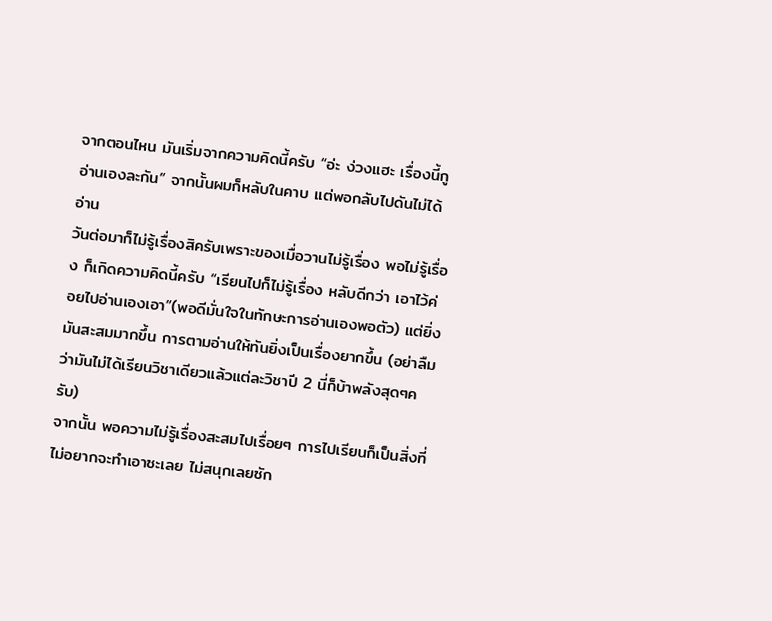จากตอนไหน มันเริ่มจากความคิดนี้ครับ “อ่ะ ง่วงแฮะ เรื่องนี้กูอ่านเองละกัน” จากนั้นผมก็หลับในคาบ แต่พอกลับไปดันไม่ได้อ่าน
วันต่อมาก็ไม่รู้เรื่องสิครับเพราะของเมื่อวานไม่รู้เรื่อง พอไม่รู้เรื่อง ก็เกิดความคิดนี้ครับ “เรียนไปก็ไม่รู้เรื่อง หลับดีกว่า เอาไว้ค่อยไปอ่านเองเอา”(พอดีมั่นใจในทักษะการอ่านเองพอตัว) แต่ยิ่งมันสะสมมากขึ้น การตามอ่านให้ทันยิ่งเป็นเรื่องยากขึ้น (อย่าลืมว่ามันไม่ได้เรียนวิชาเดียวแล้วแต่ละวิชาปี 2 นี่ก็บ้าพลังสุดๆครับ)
จากนั้น พอความไม่รู้เรื่องสะสมไปเรื่อยๆ การไปเรียนก็เป็นสิ่งที่ไม่อยากจะทำเอาซะเลย ไม่สนุกเลยซัก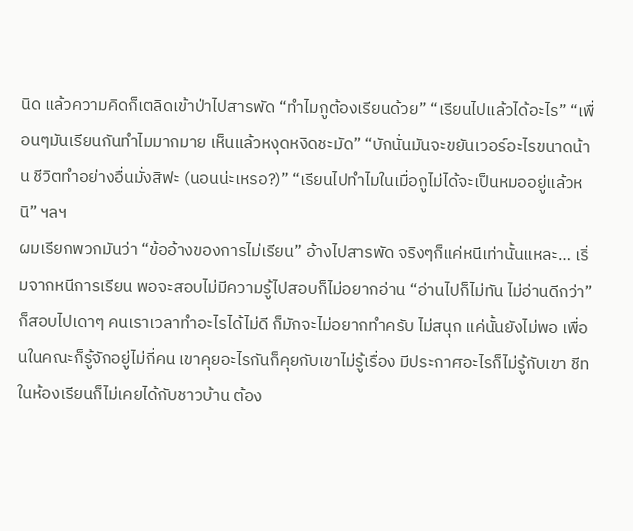นิด แล้วความคิดก็เตลิดเข้าป่าไปสารพัด “ทำไมกูต้องเรียนด้วย” “เรียนไปแล้วได้อะไร” “เพื่อนๆมันเรียนกันทำไมมากมาย เห็นแล้วหงุดหงิดชะมัด” “บักนั่นมันจะขยันเวอร์อะไรขนาดน้าน ชีวิตทำอย่างอื่นมั่งสิฟะ (นอนน่ะเหรอ?)” “เรียนไปทำไมในเมื่อกูไม่ได้จะเป็นหมออยู่แล้วหนิ” ฯลฯ
ผมเรียกพวกมันว่า “ข้ออ้างของการไม่เรียน” อ้างไปสารพัด จริงๆก็แค่หนีเท่านั้นแหละ… เริ่มจากหนีการเรียน พอจะสอบไม่มีความรู้ไปสอบก็ไม่อยากอ่าน “อ่านไปก็ไม่ทัน ไม่อ่านดีกว่า” ก็สอบไปเดาๆ คนเราเวลาทำอะไรได้ไม่ดี ก็มักจะไม่อยากทำครับ ไม่สนุก แค่นั้นยังไม่พอ เพื่อนในคณะก็รู้จักอยู่ไม่กี่คน เขาคุยอะไรกันก็คุยกับเขาไม่รู้เรื่อง มีประกาศอะไรก็ไม่รู้กับเขา ชีทในห้องเรียนก็ไม่เคยได้กับชาวบ้าน ต้อง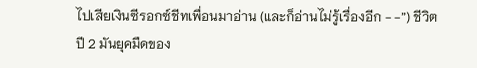ไปเสียเงินซีรอกซ์ชีทเพื่อนมาอ่าน (และก็อ่านไม่รู้เรื่องอีก - -”) ชีวิตปี 2 มันยุคมืดของ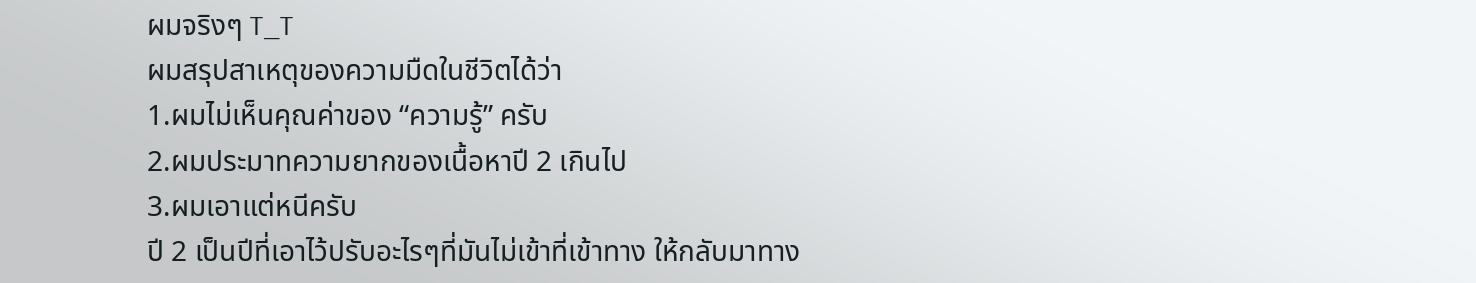ผมจริงๆ T_T
ผมสรุปสาเหตุของความมืดในชีวิตได้ว่า
1.ผมไม่เห็นคุณค่าของ “ความรู้” ครับ
2.ผมประมาทความยากของเนื้อหาปี 2 เกินไป
3.ผมเอาแต่หนีครับ
ปี 2 เป็นปีที่เอาไว้ปรับอะไรๆที่มันไม่เข้าที่เข้าทาง ให้กลับมาทาง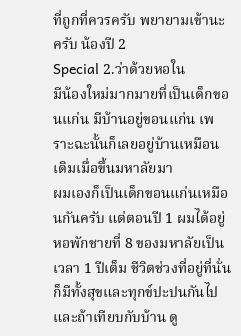ที่ถูกที่ควรครับ พยายามเข้านะครับ น้องปี 2
Special 2.ว่าด้วยหอใน
มีน้องใหม่มากมายที่เป็นเด็กขอนแก่น มีบ้านอยู่ขอนแก่น เพราะฉะนั้นก็เลยอยู่บ้านเหมือนเดิมเมื่อขึ้นมหาลัยมา
ผมเองก็เป็นเด็กขอนแก่นเหมือนกันครับ แต่ตอนปี 1 ผมได้อยู่หอพักชายที่ 8 ของมหาลัยเป็นเวลา 1 ปีเต็ม ชีวิตช่วงที่อยู่ที่นั่น ก็มีทั้งสุขและทุกข์ปะปนกันไป และถ้าเทียบกับบ้าน ดู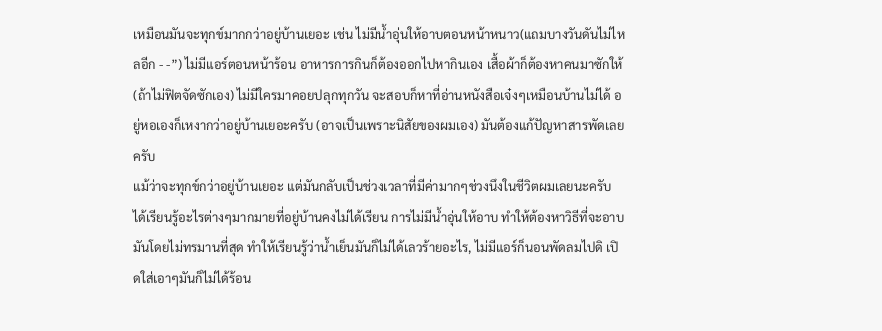เหมือนมันจะทุกข์มากกว่าอยู่บ้านเยอะ เช่น ไม่มีน้ำอุ่นให้อาบตอนหน้าหนาว(แถมบางวันดันไม่ไหลอีก - -”) ไม่มีแอร์ตอนหน้าร้อน อาหารการกินก็ต้องออกไปหากินเอง เสื้อผ้าก็ต้องหาคนมาซักให้ (ถ้าไม่ฟิตจัดซักเอง) ไม่มีใครมาคอยปลุกทุกวัน จะสอบก็หาที่อ่านหนังสือเจ๋งๆเหมือนบ้านไม่ได้ อยู่หอเองก็เหงากว่าอยู่บ้านเยอะครับ (อาจเป็นเพราะนิสัยของผมเอง) มันต้องแก้ปัญหาสารพัดเลยครับ
แม้ว่าจะทุกข์กว่าอยู่บ้านเยอะ แต่มันกลับเป็นช่วงเวลาที่มีค่ามากๆช่วงนึงในชีวิตผมเลยนะครับ ได้เรียนรู้อะไรต่างๆมากมายที่อยู่บ้านคงไม่ได้เรียน การไม่มีน้ำอุ่นให้อาบ ทำให้ต้องหาวิธีที่จะอาบมันโดยไม่ทรมานที่สุด ทำให้เรียนรู้ว่าน้ำเย็นมันก็ไม่ได้เลวร้ายอะไร, ไม่มีแอร์ก็นอนพัดลมไปดิ เปิดใส่เอาๆมันก็ไม่ได้ร้อน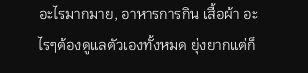อะไรมากมาย, อาหารการกิน เสื้อผ้า อะไรๆต้องดูแลตัวเองทั้งหมด ยุ่งยากแต่ก็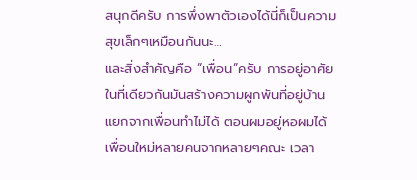สนุกดีครับ การพึ่งพาตัวเองได้นี่ก็เป็นความสุขเล็กๆเหมือนกันนะ…
และสิ่งสำคัญคือ “เพื่อน”ครับ การอยู่อาศัยในที่เดียวกันมันสร้างความผูกพันที่อยู่บ้านแยกจากเพื่อนทำไม่ได้ ตอนผมอยู่หอผมได้เพื่อนใหม่หลายคนจากหลายๆคณะ เวลา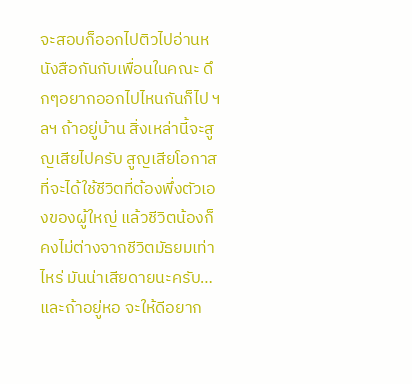จะสอบก็ออกไปติวไปอ่านหนังสือกันกับเพื่อนในคณะ ดึกๆอยากออกไปไหนกันก็ไป ฯลฯ ถ้าอยู่บ้าน สิ่งเหล่านี้จะสูญเสียไปครับ สูญเสียโอกาสที่จะได้ใช้ชีวิตที่ต้องพึ่งตัวเองของผู้ใหญ่ แล้วชีวิตน้องก็คงไม่ต่างจากชีวิตมัธยมเท่าไหร่ มันน่าเสียดายนะครับ…
และถ้าอยู่หอ จะให้ดีอยาก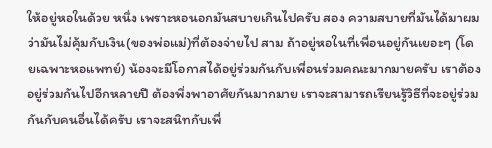ให้อยู่หอในด้วย หนึ่ง เพราะหอนอกมันสบายเกินไปครับ สอง ความสบายที่มันได้มาผมว่ามันไม่คุ้มกับเงิน(ของพ่อแม่)ที่ต้องจ่ายไป สาม ถ้าอยู่หอในที่เพื่อนอยู่กันเยอะๆ (โดยเฉพาะหอแพทย์) น้องจะมีโอกาสได้อยู่ร่วมกันกับเพื่อนร่วมคณะมากมายครับ เราต้องอยู่ร่วมกันไปอีกหลายปี ต้องพึ่งพาอาศัยกันมากมาย เราจะสามารถเรียนรู้วิธีที่จะอยู่ร่วมกันกับคนอื่นได้ครับ เราจะสนิทกับเพื่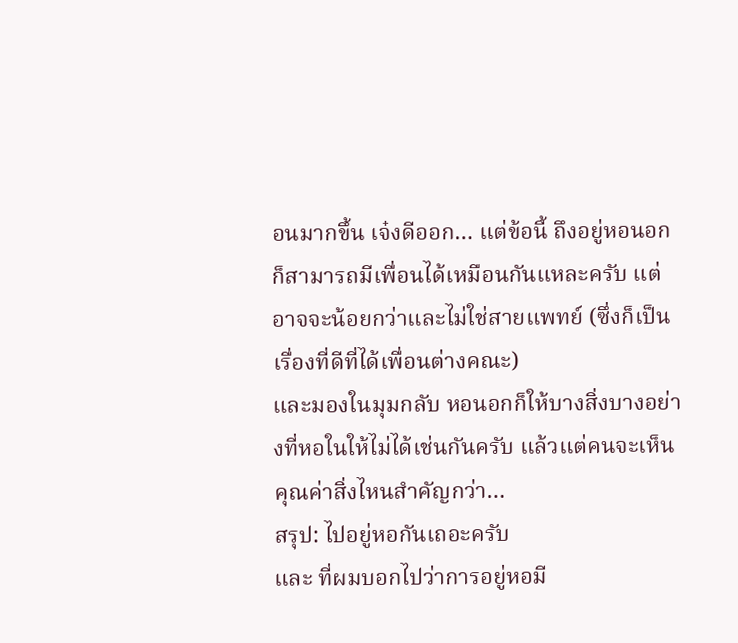อนมากขึ้น เจ๋งดีออก… แต่ข้อนี้ ถึงอยู่หอนอกก็สามารถมีเพื่อนได้เหมือนกันแหละครับ แต่อาจจะน้อยกว่าและไม่ใช่สายแพทย์ (ซึ่งก็เป็นเรื่องที่ดีที่ได้เพื่อนต่างคณะ)
และมองในมุมกลับ หอนอกก็ให้บางสิ่งบางอย่างที่หอในให้ไม่ได้เช่นกันครับ แล้วแต่คนจะเห็นคุณค่าสิ่งไหนสำคัญกว่า…
สรุป: ไปอยู่หอกันเถอะครับ
และ ที่ผมบอกไปว่าการอยู่หอมี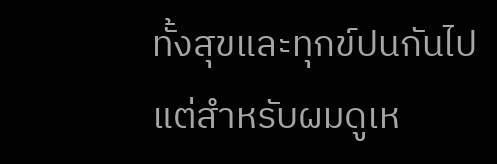ทั้งสุขและทุกข์ปนกันไป แต่สำหรับผมดูเห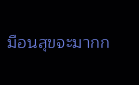มือนสุขจะมากก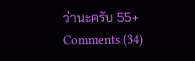ว่านะครับ 55+
Comments (34)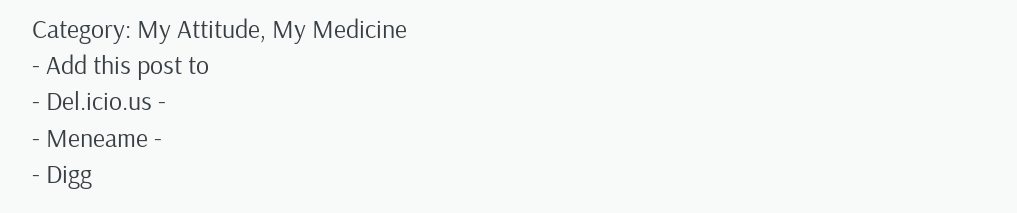Category: My Attitude, My Medicine
- Add this post to
- Del.icio.us -
- Meneame -
- Digg